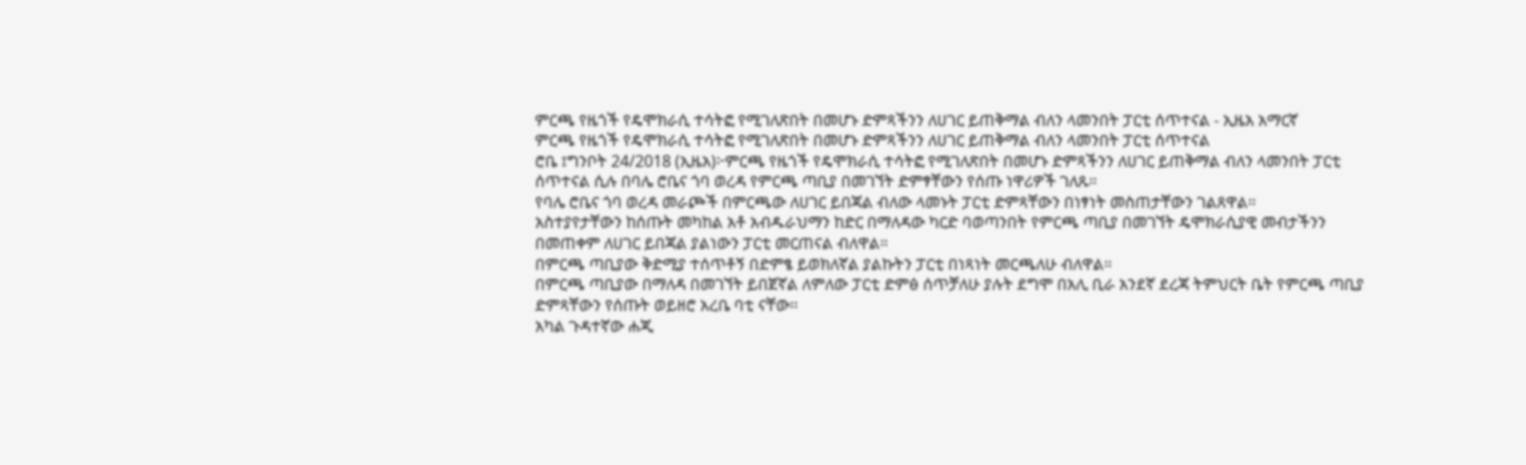ምርጫ የዜጎች የዴሞክራሲ ተሳትፎ የሚገለጽበት በመሆኑ ድምጻችንን ለሀገር ይጠቅማል ብለን ላመንበት ፓርቲ ሰጥተናል - ኢዜአ አማርኛ
ምርጫ የዜጎች የዴሞክራሲ ተሳትፎ የሚገለጽበት በመሆኑ ድምጻችንን ለሀገር ይጠቅማል ብለን ላመንበት ፓርቲ ሰጥተናል
ሮቤ ፤ግንቦት 24/2018 (ኢዜአ)፦ምርጫ የዜጎች የዴሞክራሲ ተሳትፎ የሚገለጽበት በመሆኑ ድምጻችንን ለሀገር ይጠቅማል ብለን ላመንበት ፓርቲ ሰጥተናል ሲሉ በባሌ ሮቤና ጎባ ወረዳ የምርጫ ጣቢያ በመገኘት ድምፃቸውን የሰጡ ነዋሪዎች ገለጹ።
የባሌ ሮቤና ጎባ ወረዳ መራጮች በምርጫው ለሀገር ይበጃል ብለው ላመኑት ፓርቲ ድምጻቸውን በነፃነት መስጠታቸውን ገልጸዋል።
አስተያየታቸውን ከሰጡት መካከል አቶ አብዱራህማን ከድር በማለዳው ካርድ ባወጣንበት የምርጫ ጣቢያ በመገኘት ዴሞክራሲያዊ መብታችንን በመጠቀም ለሀገር ይበጃል ያልነውን ፓርቲ መርጠናል ብለዋል።
በምርጫ ጣቢያው ቅድሚያ ተሰጥቶኝ በድምፄ ይወክለኛል ያልኩትን ፓርቲ በነጻነት መርጫለሁ ብለዋል።
በምርጫ ጣቢያው በማለዳ በመገኘት ይበጀኛል ለምለው ፓርቲ ድምፅ ሰጥቻለሁ ያሉት ደግሞ በአሊ ቢራ አንደኛ ደረጃ ትምህርት ቤት የምርጫ ጣቢያ ድምጻቸውን የሰጡት ወይዘሮ አረቤ ባቲ ናቸው።
አካል ጉዳተኛው ሐጂ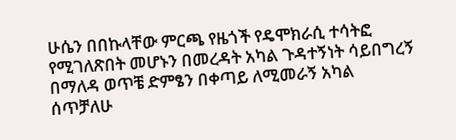ሁሴን በበኩላቸው ምርጫ የዜጎች የዴሞክራሲ ተሳትፎ የሚገለጽበት መሆኑን በመረዳት አካል ጉዳተኝነት ሳይበግረኝ በማለዳ ወጥቼ ድምፄን በቀጣይ ለሚመራኝ አካል ሰጥቻለሁ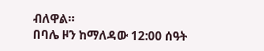ብለዋል።
በባሌ ዞን ከማለዳው 12:00 ሰዓት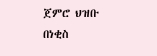ጀምሮ ህዝቡ በነቂስ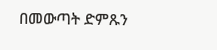በመውጣት ድምጹን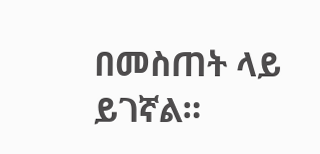በመስጠት ላይ ይገኛል።